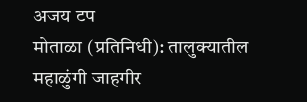अजय टप
मोताळा (प्रतिनिधी): तालुक्यातील महाळुंगी जाहगीर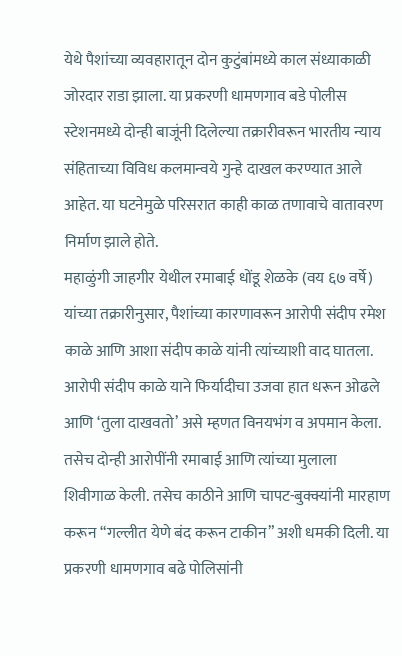येथे पैशांच्या व्यवहारातून दोन कुटुंबांमध्ये काल संध्याकाळी जोरदार राडा झाला. या प्रकरणी धामणगाव बडे पोलीस स्टेशनमध्ये दोन्ही बाजूंनी दिलेल्या तक्रारीवरून भारतीय न्याय संहिताच्या विविध कलमान्वये गुन्हे दाखल करण्यात आले आहेत. या घटनेमुळे परिसरात काही काळ तणावाचे वातावरण निर्माण झाले होते.
महाळुंगी जाहगीर येथील रमाबाई धोंडू शेळके (वय ६७ वर्षे) यांच्या तक्रारीनुसार, पैशांच्या कारणावरून आरोपी संदीप रमेश काळे आणि आशा संदीप काळे यांनी त्यांच्याशी वाद घातला. आरोपी संदीप काळे याने फिर्यादीचा उजवा हात धरून ओढले आणि ‘तुला दाखवतो’ असे म्हणत विनयभंग व अपमान केला. तसेच दोन्ही आरोपींनी रमाबाई आणि त्यांच्या मुलाला शिवीगाळ केली. तसेच काठीने आणि चापट-बुक्क्यांनी मारहाण करून “गल्लीत येणे बंद करून टाकीन” अशी धमकी दिली. या प्रकरणी धामणगाव बढे पोलिसांनी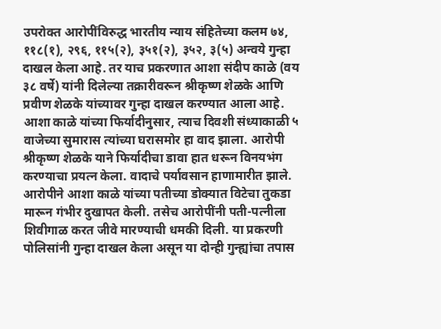उपरोक्त आरोपींविरुद्ध भारतीय न्याय संहितेच्या कलम ७४, ११८(१), २९६, ११५(२), ३५१(२), ३५२, ३(५) अन्वये गुन्हा दाखल केला आहे. तर याच प्रकरणात आशा संदीप काळे (वय ३८ वर्षे) यांनी दिलेल्या तक्रारीवरून श्रीकृष्ण शेळके आणि प्रवीण शेळके यांच्यावर गुन्हा दाखल करण्यात आला आहे. आशा काळे यांच्या फिर्यादीनुसार, त्याच दिवशी संध्याकाळी ५ वाजेच्या सुमारास त्यांच्या घरासमोर हा वाद झाला. आरोपी श्रीकृष्ण शेळके याने फिर्यादीचा डावा हात धरून विनयभंग करण्याचा प्रयत्न केला. वादाचे पर्यावसान हाणामारीत झाले. आरोपीने आशा काळे यांच्या पतीच्या डोक्यात विटेचा तुकडा मारून गंभीर दुखापत केली. तसेच आरोपींनी पती-पत्नीला शिवीगाळ करत जीवे मारण्याची धमकी दिली. या प्रकरणी पोलिसांनी गुन्हा दाखल केला असून या दोन्ही गुन्ह्यांचा तपास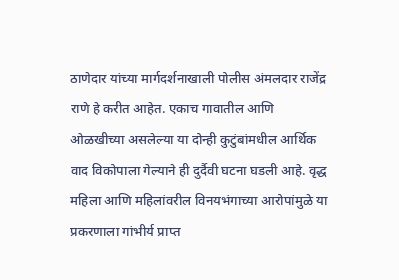ठाणेदार यांच्या मार्गदर्शनाखाली पोलीस अंमलदार राजेंद्र राणे हे करीत आहेत. एकाच गावातील आणि ओळखीच्या असलेल्या या दोन्ही कुटुंबांमधील आर्थिक वाद विकोपाला गेल्याने ही दुर्दैवी घटना घडली आहे. वृद्ध महिला आणि महिलांवरील विनयभंगाच्या आरोपांमुळे या प्रकरणाला गांभीर्य प्राप्त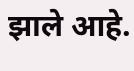झाले आहे.